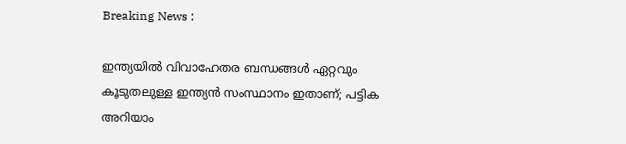Breaking News :

ഇന്ത്യയില്‍ വിവാഹേതര ബന്ധങ്ങള്‍ ഏറ്റവും കൂടുതലുള്ള ഇന്ത്യന്‍ സംസ്ഥാനം ഇതാണ്; പട്ടിക അറിയാം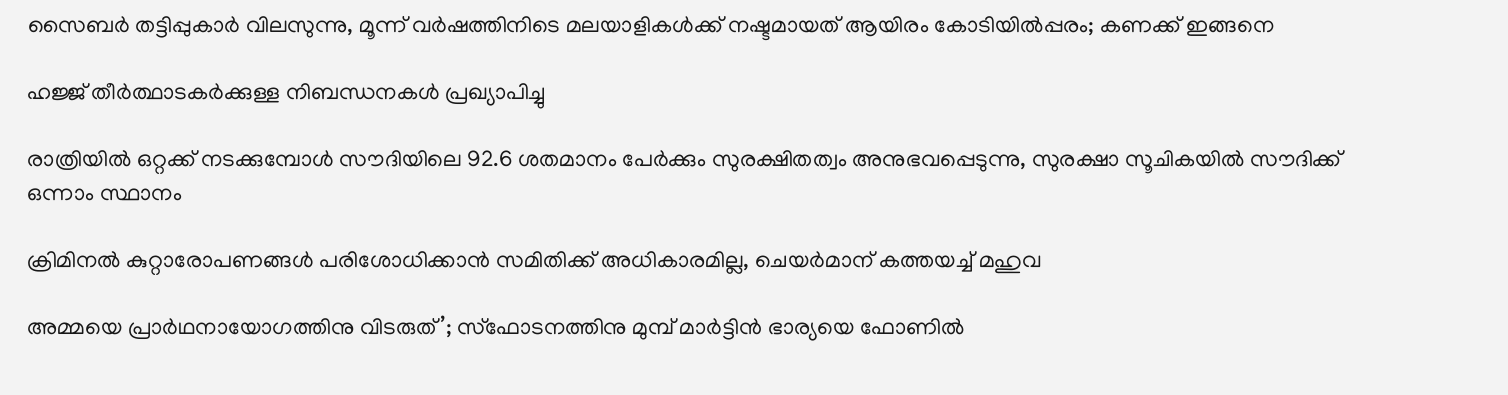സൈബര്‍ തട്ടിപ്പുകാര്‍ വിലസുന്നു, മൂന്ന് വര്‍ഷത്തിനിടെ മലയാളികള്‍ക്ക് നഷ്ടമായത് ആയിരം കോടിയില്‍പ്പരം; കണക്ക് ഇങ്ങനെ

ഹജ്ജ് തീർത്ഥാടകർക്കുള്ള നിബന്ധനകൾ പ്രഖ്യാപിച്ചു

രാത്രിയിൽ ഒറ്റക്ക് നടക്കുമ്പോൾ സൗദിയിലെ 92.6 ശതമാനം പേർക്കും സുരക്ഷിതത്വം അനുഭവപ്പെടുന്നു, സുരക്ഷാ സൂചികയിൽ സൗദിക്ക് ഒന്നാം സ്ഥാനം

ക്രിമിനല്‍ കുറ്റാരോപണങ്ങള്‍ പരിശോധിക്കാന്‍ സമിതിക്ക്‌ അധികാരമില്ല, ചെയര്‍മാന്‌ കത്തയച്ച് മഹുവ

അമ്മയെ പ്രാര്‍ഥനായോഗത്തിനു വിടരുത്’; സ്‌ഫോടനത്തിനു മുമ്പ് മാര്‍ട്ടിന്‍ ഭാര്യയെ ഫോണില്‍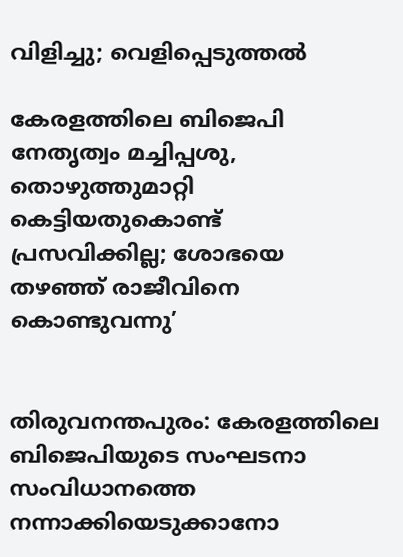വിളിച്ചു; വെളിപ്പെടുത്തല്‍

കേരളത്തിലെ ബിജെപി നേതൃത്വം മച്ചിപ്പശു, തൊഴുത്തുമാറ്റി കെട്ടിയതുകൊണ്ട് പ്രസവിക്കില്ല; ശോഭയെ തഴഞ്ഞ് രാജീവിനെ കൊണ്ടുവന്നു’


തിരുവനന്തപുരം: കേരളത്തിലെ ബിജെപിയുടെ സംഘടനാ സംവിധാനത്തെ നന്നാക്കിയെടുക്കാനോ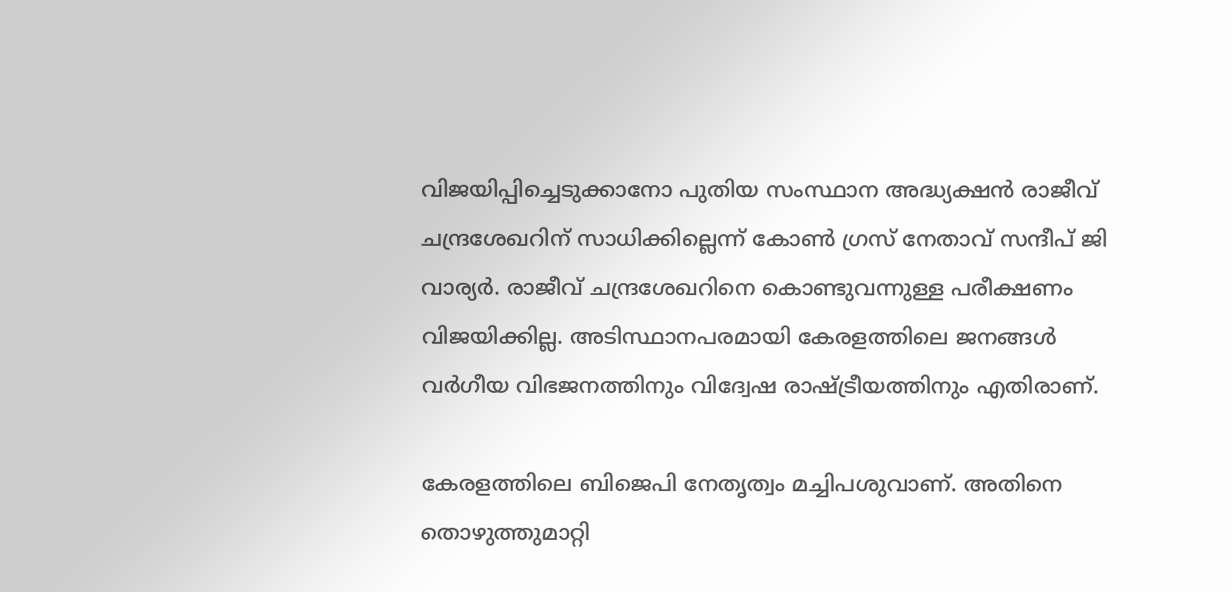വിജയിപ്പിച്ചെടുക്കാനോ പുതിയ സംസ്ഥാന അദ്ധ്യക്ഷൻ രാജീവ് ചന്ദ്രശേഖറിന് സാധിക്കില്ലെന്ന് കോൺ ഗ്രസ് നേതാവ് സന്ദീപ് ജി വാര്യർ. രാജീവ് ചന്ദ്രശേഖറിനെ കൊണ്ടുവന്നുള്ള പരീക്ഷണം വിജയിക്കില്ല. അടിസ്ഥാനപരമായി കേരളത്തിലെ ജനങ്ങൾ വർഗീയ വിഭജനത്തിനും വിദ്വേഷ രാഷ്ട്രീയത്തിനും എതിരാണ്.

കേരളത്തിലെ ബിജെപി നേതൃത്വം മച്ചിപശുവാണ്. അതിനെ തൊഴുത്തുമാറ്റി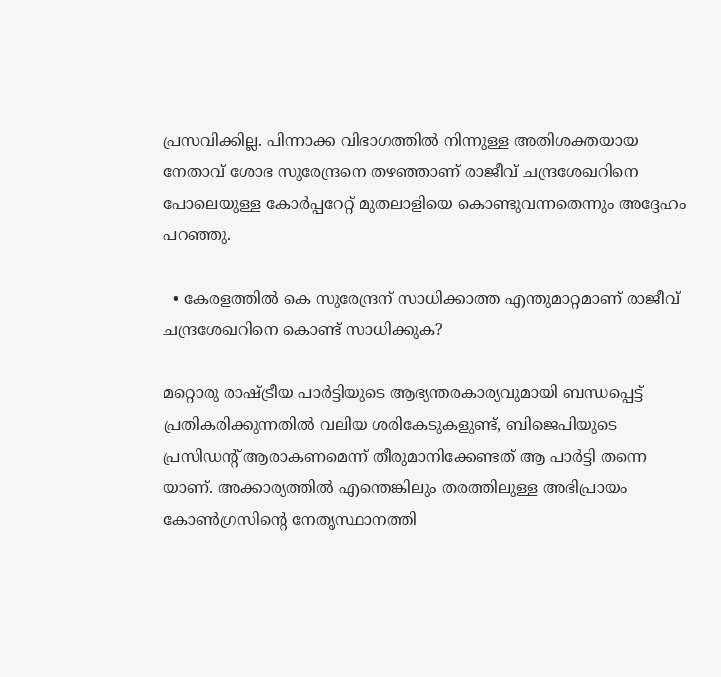പ്രസവിക്കില്ല. പിന്നാക്ക വിഭാഗത്തിൽ നിന്നുള്ള അതിശക്തയായ നേതാവ് ശോഭ സുരേന്ദ്രനെ തഴഞ്ഞാണ് രാജീവ് ചന്ദ്രശേഖറിനെ പോലെയുള്ള കോർപ്പറേറ്റ് മുതലാളിയെ കൊണ്ടുവന്നതെന്നും അദ്ദേഹം പറഞ്ഞു.

  • കേരളത്തിൽ കെ സുരേന്ദ്രന് സാധിക്കാത്ത എന്തുമാറ്റമാണ് രാജീവ് ചന്ദ്രശേഖറിനെ കൊണ്ട് സാധിക്കുക?

മറ്റൊരു രാഷ്ട്രീയ പാർട്ടിയുടെ ആഭ്യന്തരകാര്യവുമായി ബന്ധപ്പെട്ട് പ്രതികരിക്കുന്നതിൽ വലിയ ശരികേടുകളുണ്ട്, ബിജെപിയുടെ പ്രസിഡന്റ് ആരാകണമെന്ന് തീരുമാനിക്കേണ്ടത് ആ പാർട്ടി തന്നെ യാണ്. അക്കാര്യത്തിൽ എന്തെങ്കിലും തരത്തിലുള്ള അഭിപ്രായം കോൺഗ്രസിന്റെ നേതൃസ്ഥാനത്തി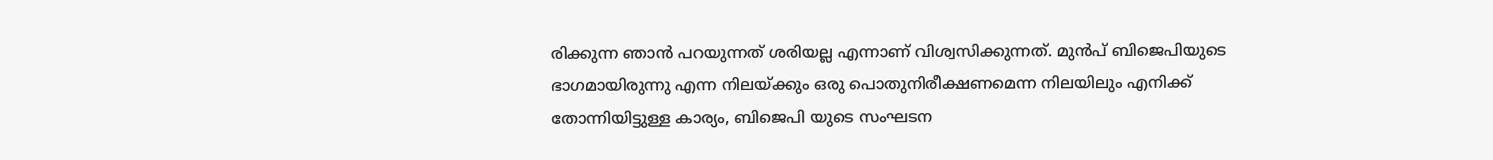രിക്കുന്ന ഞാൻ പറയുന്നത് ശരിയല്ല എന്നാണ് വിശ്വസിക്കുന്നത്. മുൻപ് ബിജെപിയുടെ ഭാഗമായിരുന്നു എന്ന നിലയ്ക്കും ഒരു പൊതുനിരീക്ഷണമെന്ന നിലയിലും എനിക്ക് തോന്നിയിട്ടുള്ള കാര്യം, ബിജെപി യുടെ സംഘടന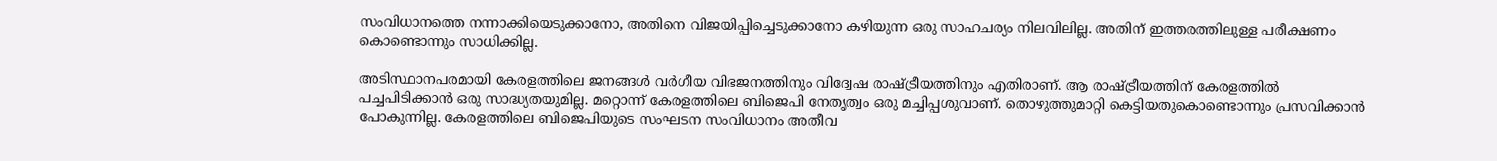സംവിധാനത്തെ നന്നാക്കിയെടുക്കാനോ, അതിനെ വിജയിപ്പിച്ചെടുക്കാനോ കഴിയുന്ന ഒരു സാഹചര്യം നിലവിലില്ല. അതിന് ഇത്തരത്തിലുള്ള പരീക്ഷണം കൊണ്ടൊന്നും സാധിക്കില്ല.

അടിസ്ഥാനപരമായി കേരളത്തിലെ ജനങ്ങൾ വർഗീയ വിഭജനത്തിനും വിദ്വേഷ രാഷ്ട്രീയത്തിനും എതിരാണ്. ആ രാഷ്ട്രീയത്തിന് കേരളത്തിൽ പച്ചപിടിക്കാൻ ഒരു സാദ്ധ്യതയുമില്ല. മറ്റൊന്ന് കേരളത്തിലെ ബിജെപി നേതൃത്വം ഒരു മച്ചിപ്പശുവാണ്. തൊഴുത്തുമാറ്റി കെട്ടിയതുകൊണ്ടൊന്നും പ്രസവിക്കാൻ പോകുന്നില്ല. കേരളത്തിലെ ബിജെപിയുടെ സംഘടന സംവിധാനം അതീവ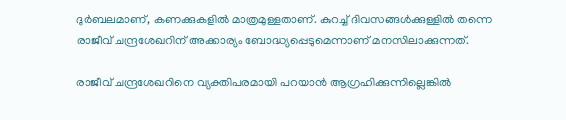ദുർബലമാണ്, കണക്കുകളിൽ മാത്രമുള്ളതാണ്. കുറച്ച് ദിവസങ്ങൾക്കുള്ളിൽ തന്നെ രാജീവ് ചന്ദ്രശേഖറിന് അക്കാര്യം ബോദ്ധ്യപ്പെടുമെന്നാണ് മനസിലാക്കുന്നത്.

രാജീവ് ചന്ദ്രശേഖറിനെ വ്യക്തിപരമായി പറയാൻ ആഗ്രഹിക്കുന്നില്ലെങ്കിൽ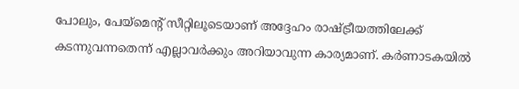പോലും, പേയ്‌മെന്റ് സീറ്റിലൂടെയാണ് അദ്ദേഹം രാഷ്ട്രീയത്തിലേക്ക് കടന്നുവന്നതെന്ന് എല്ലാവർക്കും അറിയാവുന്ന കാര്യമാണ്. കർണാടകയിൽ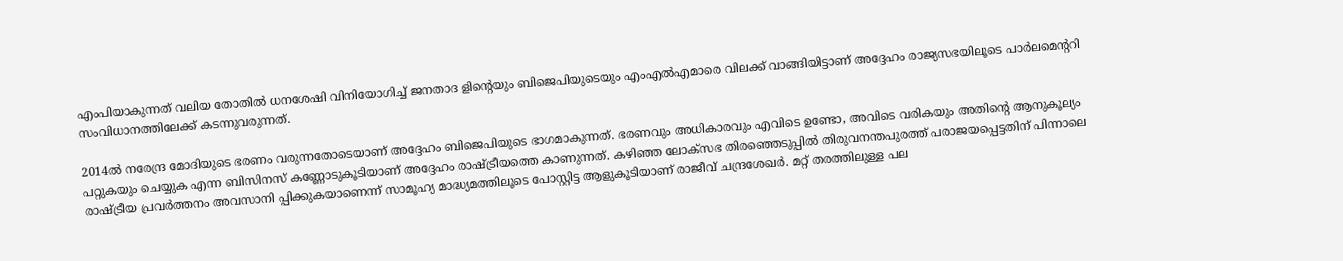എംപിയാകുന്നത് വലിയ തോതിൽ ധനശേഷി വിനിയോഗിച്ച് ജനതാദ ളിന്റെയും ബിജെപിയുടെയും എംഎൽഎമാരെ വിലക്ക് വാങ്ങിയിട്ടാണ് അദ്ദേഹം രാജ്യസഭയിലൂടെ പാർലമെന്ററി സംവിധാനത്തിലേക്ക് കടന്നുവരുന്നത്.

2014ൽ നരേന്ദ്ര മോദിയുടെ ഭരണം വരുന്നതോടെയാണ് അദ്ദേഹം ബിജെപിയുടെ ഭാഗമാകുന്നത്. ഭരണവും അധികാരവും എവിടെ ഉണ്ടോ, അവിടെ വരികയും അതിന്റെ ആനുകൂല്യം പറ്റുകയും ചെയ്യുക എന്ന ബിസിനസ് കണ്ണോടുകൂടിയാണ് അദ്ദേഹം രാഷ്ട്രീയത്തെ കാണുന്നത്. കഴിഞ്ഞ ലോക്സഭ തിരഞ്ഞെടുപ്പിൽ തിരുവനന്തപുരത്ത് പരാജയപ്പെട്ടതിന് പിന്നാലെ രാഷ്ട്രീയ പ്രവർത്തനം അവസാനി പ്പിക്കുകയാണെന്ന് സാമൂഹ്യ മാദ്ധ്യമത്തിലൂടെ പോസ്റ്റിട്ട ആളുകൂടിയാണ് രാജീവ് ചന്ദ്രശേഖർ. മറ്റ് തരത്തിലുള്ള പല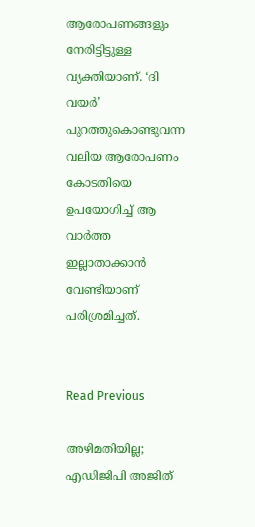ആരോപണങ്ങളും നേരിട്ടിട്ടുള്ള വ്യക്തിയാണ്. ‘ദി വയർ’ പുറത്തുകൊണ്ടുവന്ന വലിയ ആരോപണം കോടതിയെ ഉപയോഗിച്ച് ആ വാർത്ത ഇല്ലാതാക്കാൻ വേണ്ടിയാണ് പരിശ്രമിച്ചത്.


Read Previous

അഴിമതിയില്ല; എഡിജിപി അജിത്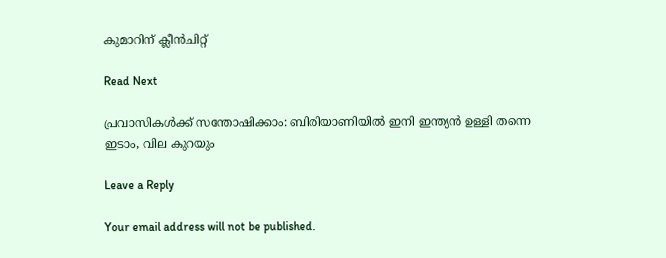കുമാറിന് ക്ലീൻചിറ്റ്

Read Next

പ്രവാസികൾക്ക് സന്തോഷിക്കാം: ബിരിയാണിയിൽ ഇനി ഇന്ത്യൻ ഉള്ളി തന്നെ ഇടാം, വില കുറയും

Leave a Reply

Your email address will not be published.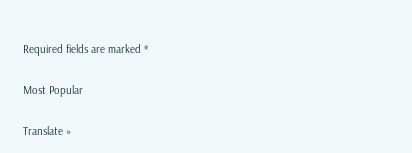Required fields are marked *

Most Popular

Translate »